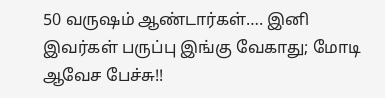50 வருஷம் ஆண்டார்கள்…. இனி இவர்கள் பருப்பு இங்கு வேகாது; மோடி ஆவேச பேச்சு!!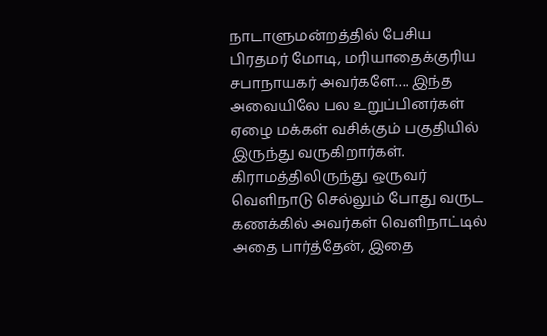நாடாளுமன்றத்தில் பேசிய பிரதமர் மோடி, மரியாதைக்குரிய சபாநாயகர் அவர்களே…. இந்த அவையிலே பல உறுப்பினர்கள் ஏழை மக்கள் வசிக்கும் பகுதியில் இருந்து வருகிறார்கள். கிராமத்திலிருந்து ஒருவர் வெளிநாடு செல்லும் போது வருட கணக்கில் அவர்கள் வெளிநாட்டில் அதை பார்த்தேன், இதை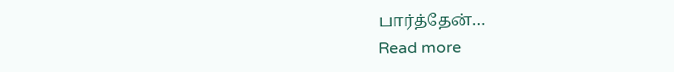பார்த்தேன்…
Read more